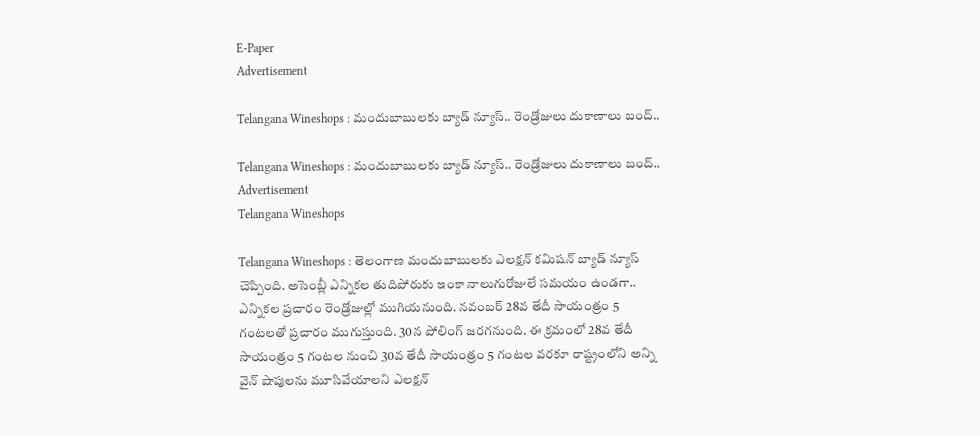E-Paper
Advertisement

Telangana Wineshops : మందుబాబులకు బ్యాడ్ న్యూస్.. రెండ్రోజులు దుకాణాలు బంద్..

Telangana Wineshops : మందుబాబులకు బ్యాడ్ న్యూస్.. రెండ్రోజులు దుకాణాలు బంద్..
Advertisement
Telangana Wineshops

Telangana Wineshops : తెలంగాణ మందుబాబులకు ఎలక్షన్ కమిషన్ బ్యాడ్ న్యూస్ చెప్పింది. అసెంబ్లీ ఎన్నికల తుదిపోరుకు ఇంకా నాలుగురోజులే సమయం ఉండగా.. ఎన్నికల ప్రచారం రెండ్రోజుల్లో ముగియనుంది. నవంబర్ 28వ తేదీ సాయంత్రం 5 గంటలతో ప్రచారం ముగుస్తుంది. 30న పోలింగ్ జరగనుంది. ఈ క్రమంలో 28వ తేదీ సాయంత్రం 5 గంటల నుంచి 30వ తేదీ సాయంత్రం 5 గంటల వరకూ రాష్ట్రంలోని అన్ని వైన్ షాపులను మూసివేయాలని ఎలక్షన్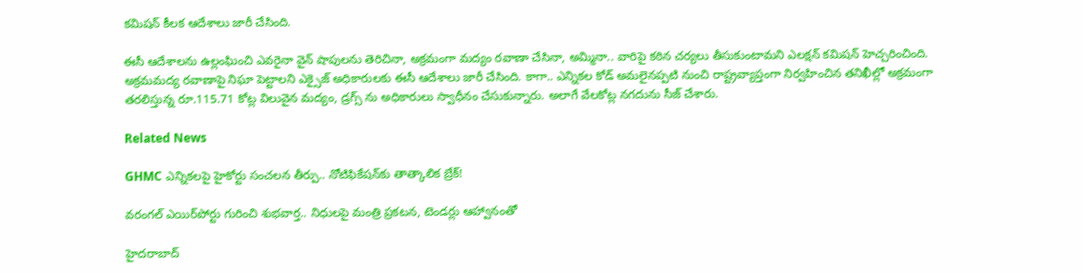కమిషన్ కీలక ఆదేశాలు జారీ చేసింది.

ఈసీ ఆదేశాలను ఉల్లంఘించి ఎవరైనా వైన్ షాపులను తెరిచినా, అక్రమంగా మద్యం రవాణా చేసినా, అమ్మినా.. వారిపై కఠిన చర్యలు తీసుకుంటామని ఎలక్షన్ కమిషన్ హెచ్చరించింది. అక్రమమద్య రవాణాపై నిఘా పెట్టాలని ఎక్సైజ్ అధికారులకు ఈసీ ఆదేశాలు జారీ చేసింది. కాగా.. ఎన్నికల కోడ్ అమలైనప్పటి నుంచి రాష్ట్రవ్యాప్తంగా నిర్వహించిన తనిఖీల్లో అక్రమంగా తరలిస్తున్న రూ.115.71 కోట్ల విలువైన మద్యం, డ్రగ్స్ ను అధికారులు స్వాధీనం చేసుకున్నారు. అలాగే వేలకోట్ల నగదును సీజ్ చేశారు.

Related News

GHMC ఎన్నికలపై హైకోర్టు సంచలన తీర్పు.. నోటిఫికేషన్‌కు తాత్కాలిక బ్రేక్!

వరంగల్ ఎయిర్‌పోర్టు గురించి శుభవార్త.. నిధులపై మంత్రి ప్రకటన, టెండర్లు ఆహ్వానంతో

హైదరాబాద్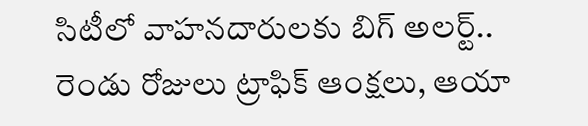సిటీలో వాహనదారులకు బిగ్ అలర్ట్.. రెండు రోజులు ట్రాఫిక్ ఆంక్షలు, ఆయా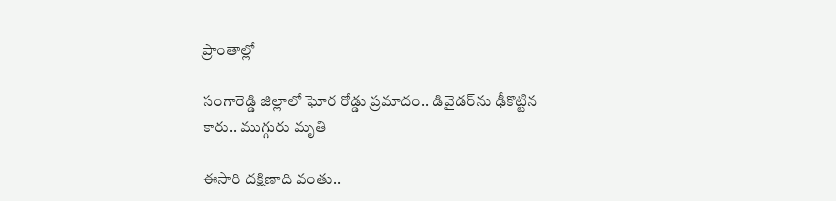ప్రాంతాల్లో

సంగారెడ్డి జిల్లాలో ఘోర రోడ్డు ప్రమాదం.. డివైడర్‌ను ఢీకొట్టిన కారు.. ముగ్గురు మృతి

ఈసారి దక్షిణాది వంతు..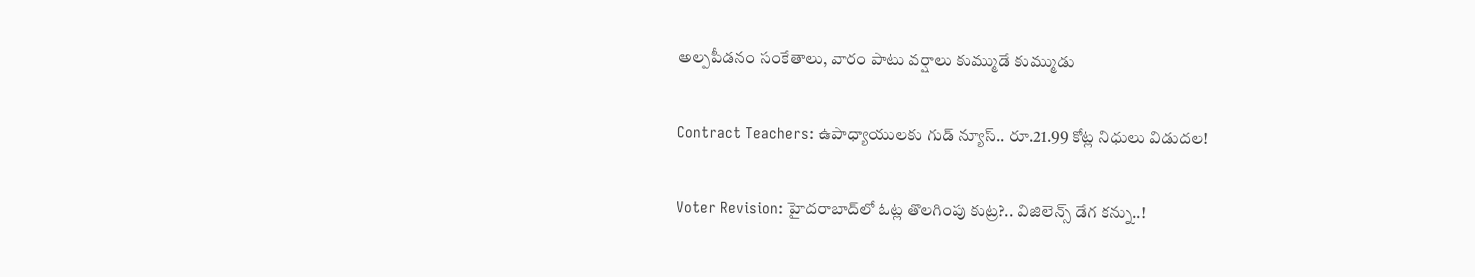అల్పపీడనం సంకేతాలు, వారం పాటు వర్షాలు కుమ్ముడే కుమ్ముడు

Contract Teachers: ఉపాధ్యాయులకు గుడ్ న్యూస్.. రూ.21.99 కోట్ల నిధులు విడుదల!

Voter Revision: హైదరాబాద్‌లో ఓట్ల తొలగింపు కుట్ర?.. విజిలెన్స్ డేగ కన్ను..!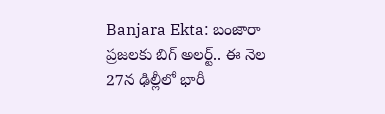Banjara Ekta: బంజారా ప్రజలకు బిగ్ అలర్ట్.. ఈ నెల 27న ఢిల్లీలో భారీ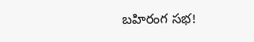బహిరంగ సభ!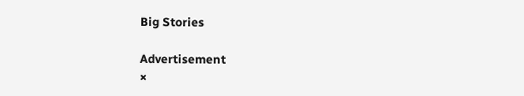Big Stories

Advertisement
×